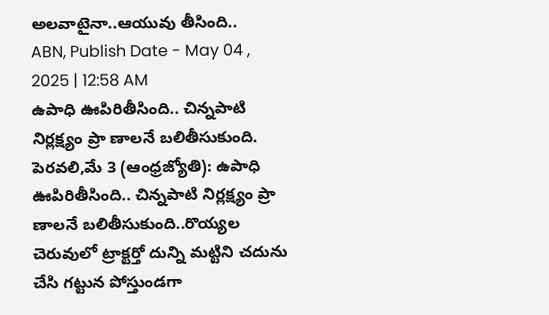అలవాటైనా..ఆయువు తీసింది..
ABN, Publish Date - May 04 , 2025 | 12:58 AM
ఉపాధి ఊపిరితీసింది.. చిన్నపాటి నిర్లక్ష్యం ప్రా ణాలనే బలితీసుకుంది.
పెరవలి,మే 3 (ఆంధ్రజ్యోతి): ఉపాధి ఊపిరితీసింది.. చిన్నపాటి నిర్లక్ష్యం ప్రా ణాలనే బలితీసుకుంది..రొయ్యల చెరువులో ట్రాక్టర్తో దున్ని మట్టిని చదును చేసి గట్టున పోస్తుండగా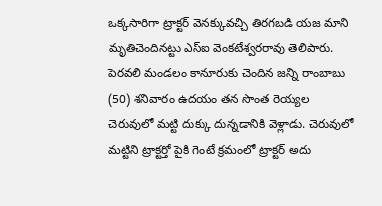ఒక్కసారిగా ట్రాక్టర్ వెనక్కువచ్చి తిరగబడి యజ మాని మృతిచెందినట్టు ఎస్ఐ వెంకటేశ్వరరావు తెలిపారు. పెరవలి మండలం కానూరుకు చెందిన జన్ని రాంబాబు (50) శనివారం ఉదయం తన సొంత రెయ్యల చెరువులో మట్టి దుక్కు దున్నడానికి వెళ్లాడు. చెరువులో మట్టిని ట్రాక్టర్తో పైకి గెంటే క్రమంలో ట్రాక్టర్ అదు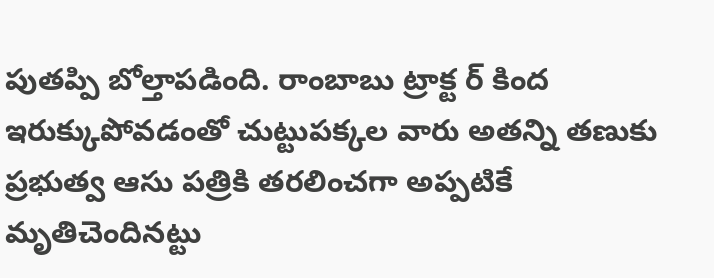పుతప్పి బోల్తాపడింది. రాంబాబు ట్రాక్ట ర్ కింద ఇరుక్కుపోవడంతో చుట్టుపక్కల వారు అతన్ని తణుకు ప్రభుత్వ ఆసు పత్రికి తరలించగా అప్పటికే మృతిచెందినట్టు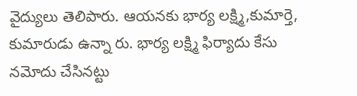వైద్యులు తెలిపారు. ఆయనకు భార్య లక్ష్మి,కుమార్తె, కుమారుడు ఉన్నా రు. భార్య లక్ష్మి ఫిర్యాదు కేసు నమోదు చేసినట్టు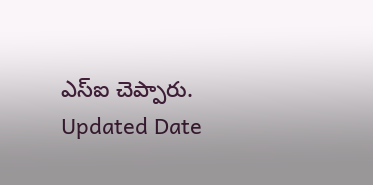ఎస్ఐ చెప్పారు.
Updated Date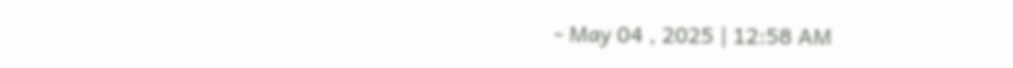- May 04 , 2025 | 12:58 AM